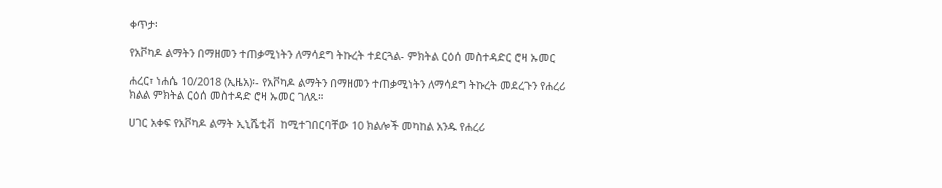ቀጥታ፡

የአቮካዶ ልማትን በማዘመን ተጠቃሚነትን ለማሳደግ ትኩረት ተደርጓል- ምክትል ርዕሰ መስተዳድር ሮዛ ኡመር

ሐረር፣ ነሐሴ 10/2018 (ኢዜአ)፡- የአቮካዶ ልማትን በማዘመን ተጠቃሚነትን ለማሳደግ ትኩረት መደረጉን የሐረሪ ክልል ምክትል ርዕሰ መስተዳድ ሮዛ ኡመር ገለጹ።

ሀገር አቀፍ የአቮካዶ ልማት ኢኒሼቲቭ  ከሚተገበርባቸው 10 ክልሎች መካከል አንዱ የሐረሪ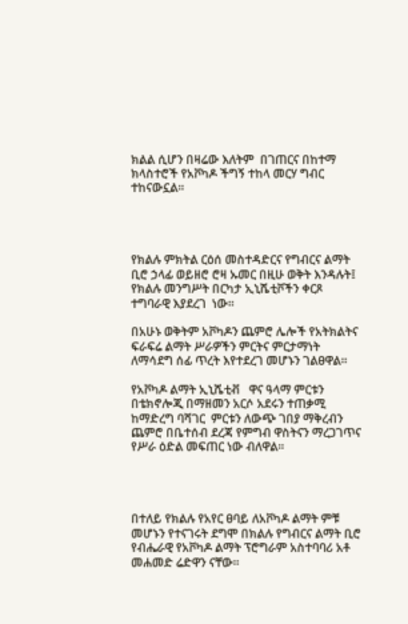ክልል ሲሆን በዛሬው እለትም  በገጠርና በከተማ ክላስተሮች የአቮካዶ ችግኝ ተከላ መርሃ ግብር ተከናውኗል።




የክልሉ ምክትል ርዕሰ መስተዳድርና የግብርና ልማት ቢሮ ኃላፊ ወይዘሮ ሮዛ ኡመር በዚሁ ወቅት እንዳሉት፤ የክልሉ መንግሥት በርካታ ኢኒሼቲቮችን ቀርጾ ተግባራዊ እያደረገ  ነው።

በአሁኑ ወቅትም አቮካዶን ጨምሮ ሌሎች የአትክልትና ፍራፍሬ ልማት ሥራዎችን ምርትና ምርታማነት ለማሳደግ ሰፊ ጥረት እየተደረገ መሆኑን ገልፀዋል።

የአቮካዶ ልማት ኢኒሼቲቭ   ዋና ዓላማ ምርቱን በቴክኖሎጂ በማዘመን አርሶ አደሩን ተጠቃሚ ከማድረግ ባሻገር  ምርቱን ለውጭ ገበያ ማቅረብን ጨምሮ በቤተሰብ ደረጃ የምግብ ዋስትናን ማረጋገጥና የሥራ ዕድል መፍጠር ነው ብለዋል።




በተለይ የክልሉ የአየር ፀባይ ለአቮካዶ ልማት ምቹ መሆኑን የተናገሩት ደግሞ በክልሉ የግብርና ልማት ቢሮ የብሔራዊ የአቮካዶ ልማት ፕሮግራም አስተባባሪ አቶ መሐመድ ሬድዋን ናቸው።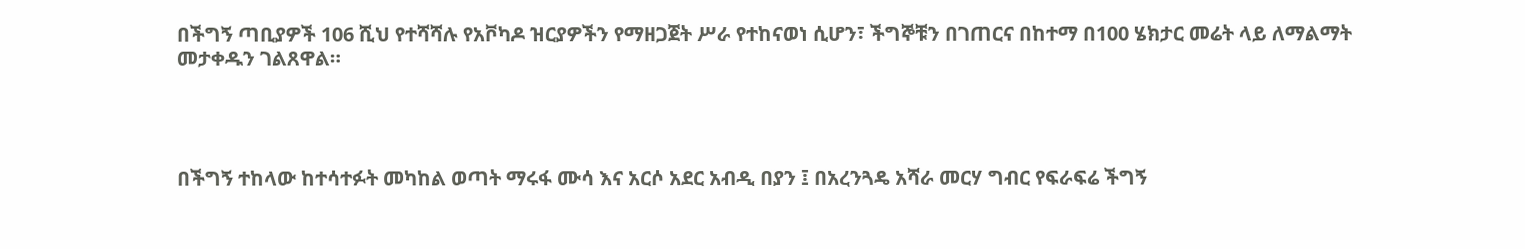በችግኝ ጣቢያዎች 106 ሺህ የተሻሻሉ የአቮካዶ ዝርያዎችን የማዘጋጀት ሥራ የተከናወነ ሲሆን፣ ችግኞቹን በገጠርና በከተማ በ100 ሄክታር መሬት ላይ ለማልማት መታቀዱን ገልጸዋል።




በችግኝ ተከላው ከተሳተፉት መካከል ወጣት ማሩፋ ሙሳ እና አርሶ አደር አብዲ በያን ፤ በአረንጓዴ አሻራ መርሃ ግብር የፍራፍሬ ችግኝ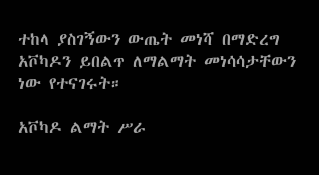ተከላ ያስገኝውን ውጤት መነሻ በማድረግ አቮካዶን ይበልጥ ለማልማት መነሳሳታቸውን ነው የተናገሩት።

አቮካዶ ልማት ሥራ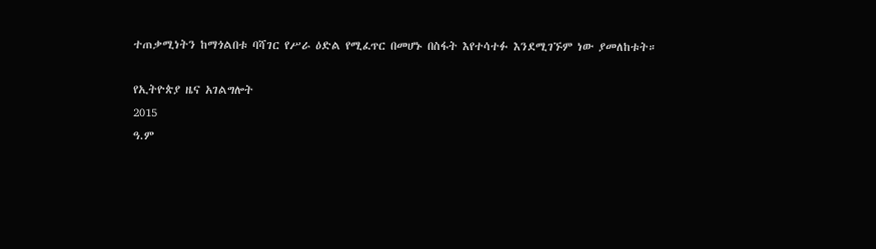ተጠቃሚነትን ከማጎልበቱ ባሻገር የሥራ ዕድል የሚፈጥር በመሆኑ በስፋት እየተሳተፉ እንደሚገኙም ነው ያመለከቱት።

የኢትዮጵያ ዜና አገልግሎት
2015
ዓ.ም